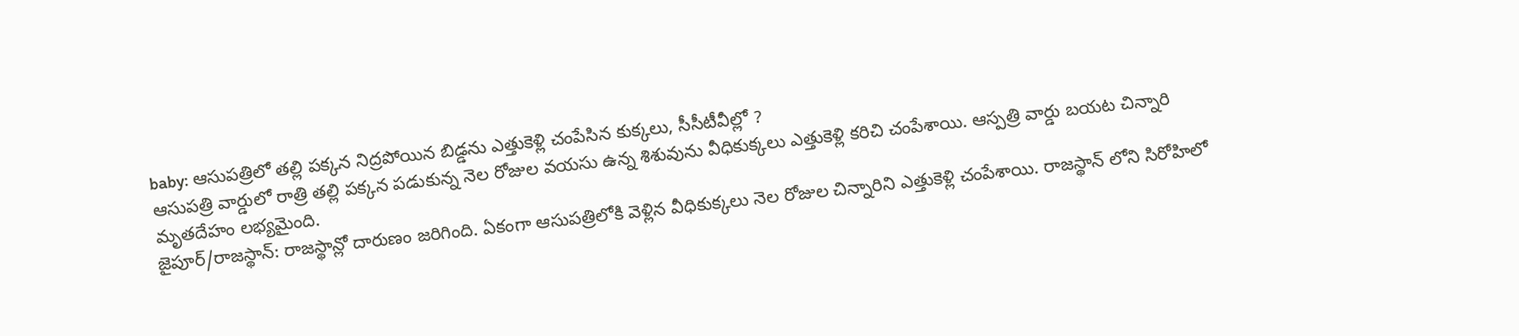baby: ఆసుపత్రిలో తల్లి పక్కన నిద్రపోయిన బిడ్డను ఎత్తుకెళ్లి చంపేసిన కుక్కలు, సీసీటీవీల్లో ?
ఆసుపత్రి వార్డులో రాత్రి తల్లి పక్కన పడుకున్న నెల రోజుల వయసు ఉన్న శిశువును వీధికుక్కలు ఎత్తుకెళ్లి కరిచి చంపేశాయి. ఆస్పత్రి వార్డు బయట చిన్నారి మృతదేహం లభ్యమైంది.
జైపూర్/రాజస్థాన్: రాజస్థాన్లో దారుణం జరిగింది. ఏకంగా ఆసుపత్రిలోకి వెళ్లిన వీధికుక్కలు నెల రోజుల చిన్నారిని ఎత్తుకెళ్లి చంపేశాయి. రాజస్థాన్ లోని సిరోహిలో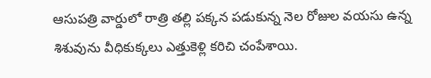ఆసుపత్రి వార్డులో రాత్రి తల్లి పక్కన పడుకున్న నెల రోజుల వయసు ఉన్న శిశువును వీధికుక్కలు ఎత్తుకెళ్లి కరిచి చంపేశాయి.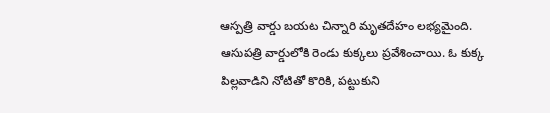ఆస్పత్రి వార్డు బయట చిన్నారి మృతదేహం లభ్యమైంది. ఆసుపత్రి వార్డులోకి రెండు కుక్కలు ప్రవేశించాయి. ఓ కుక్క పిల్లవాడిని నోటితో కొరికి, పట్టుకుని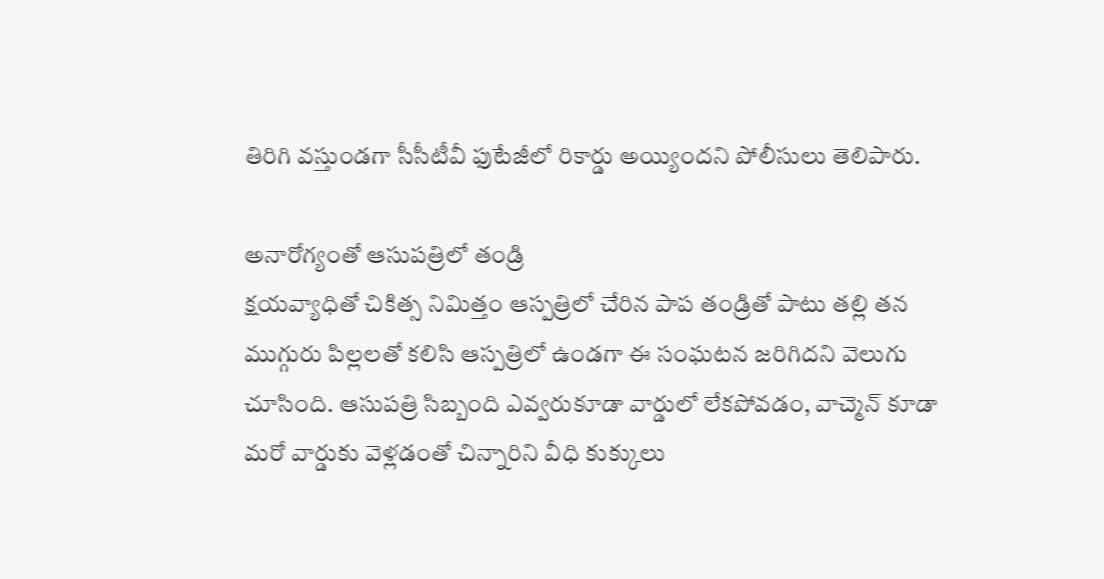తిరిగి వస్తుండగా సీసీటీవీ ఫుటేజీలో రికార్డు అయ్యిందని పోలీసులు తెలిపారు.

అనారోగ్యంతో ఆసుపత్రిలో తండ్రి
క్షయవ్యాధితో చికిత్స నిమిత్తం ఆస్పత్రిలో చేరిన పాప తండ్రితో పాటు తల్లి తన ముగ్గురు పిల్లలతో కలిసి ఆస్పత్రిలో ఉండగా ఈ సంఘటన జరిగిదని వెలుగు చూసింది. ఆసుపత్రి సిబ్బంది ఎవ్వరుకూడా వార్డులో లేకపోవడం, వాచ్మెన్ కూడా మరో వార్డుకు వెళ్లడంతో చిన్నారిని వీధి కుక్కులు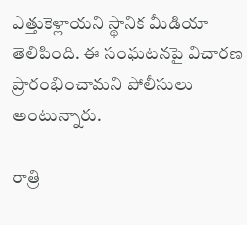ఎత్తుకెళ్లాయని స్థానిక మీడియా తెలిపింది. ఈ సంఘటనపై విచారణ ప్రారంభించామని పోలీసులు అంటున్నారు.

రాత్రి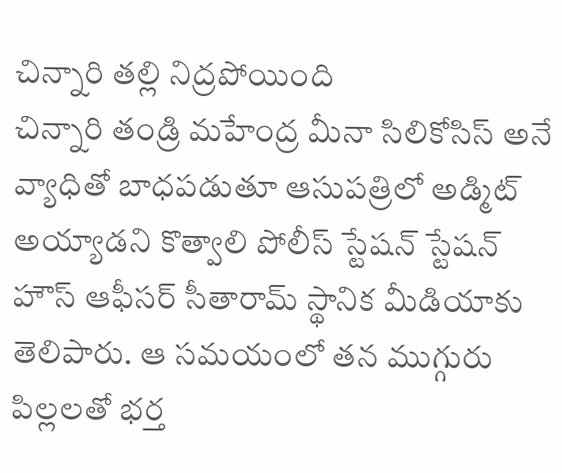చిన్నారి తల్లి నిద్రపోయింది
చిన్నారి తండ్రి మహేంద్ర మీనా సిలికోసిస్ అనే వ్యాధితో బాధపడుతూ ఆసుపత్రిలో అడ్మిట్ అయ్యాడని కొత్వాలి పోలీస్ స్టేషన్ స్టేషన్ హౌస్ ఆఫీసర్ సీతారామ్ స్థానిక మీడియాకు తెలిపారు. ఆ సమయంలో తన ముగ్గురు పిల్లలతో భర్త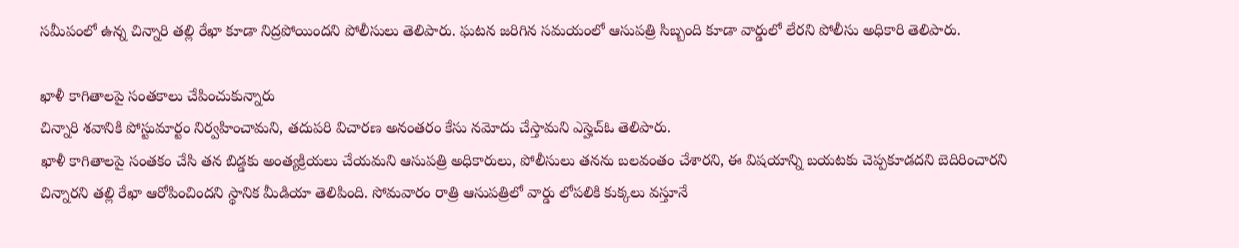సమీపంలో ఉన్న చిన్నారి తల్లి రేఖా కూడా నిద్రపోయిందని పోలీసులు తెలిపారు. ఘటన జరిగిన సమయంలో ఆసుపత్రి సిబ్బంది కూడా వార్డులో లేరని పోలీసు అధికారి తెలిపారు.

ఖాళీ కాగితాలపై సంతకాలు చేపించుకున్నారు
చిన్నారి శవానికి పోస్టుమార్టం నిర్వహించామని, తదుపరి విచారణ అనంతరం కేసు నమోదు చేస్తామని ఎస్హెచ్ఓ తెలిపారు.
ఖాళీ కాగితాలపై సంతకం చేసి తన బిడ్డకు అంత్యక్రియలు చేయమని ఆసుపత్రి అధికారులు, పోలీసులు తనను బలవంతం చేశారని, ఈ విషయాన్ని బయటకు చెప్పకూడదని బెదిరించారని చిన్నారని తల్లి రేఖా ఆరోపించిందని స్థానిక మీడియా తెలిపింది. సోమవారం రాత్రి ఆసుపత్రిలో వార్డు లోపలికి కుక్కలు వస్తూనే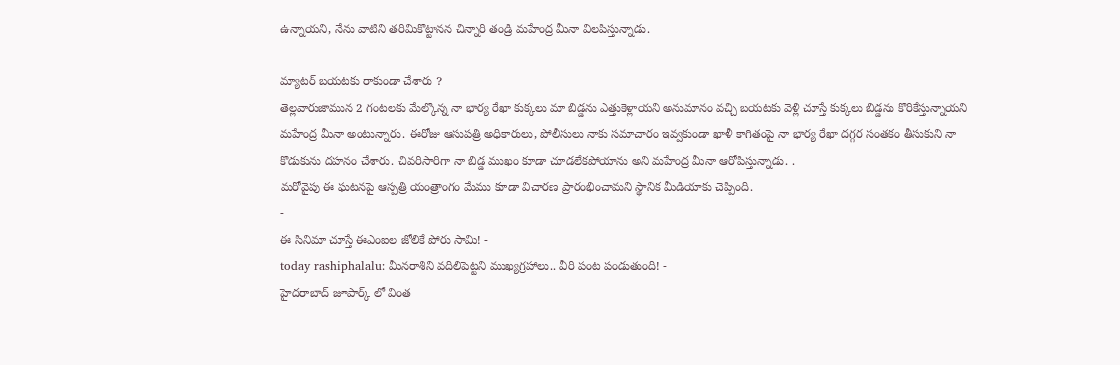ఉన్నాయని, నేను వాటిని తరిమికొట్టానన చిన్నారి తండ్రి మహేంద్ర మీనా విలపిస్తున్నాడు.

మ్యాటర్ బయటకు రాకుండా చేశారు ?
తెల్లవారుజామున 2 గంటలకు మేల్కొన్న నా భార్య రేఖా కుక్కలు మా బిడ్డను ఎత్తుకెళ్లాయని అనుమానం వచ్చి బయటకు వెళ్లి చూస్తే కుక్కలు బిడ్డను కొరికేస్తున్నాయని మహేంద్ర మీనా అంటున్నారు. ఈరోజు ఆసుపత్రి అధికారులు, పోలీసులు నాకు సమాచారం ఇవ్వకుండా ఖాళీ కాగితంపై నా భార్య రేఖా దగ్గర సంతకం తీసుకుని నా కొడుకును దహనం చేశారు. చివరిసారిగా నా బిడ్డ ముఖం కూడా చూడలేకపోయాను అని మహేంద్ర మీనా ఆరోపిస్తున్నాడు. .
మరోవైపు ఈ ఘటనపై ఆస్పత్రి యంత్రాంగం మేము కూడా విచారణ ప్రారంభించామని స్థానిక మీడియాకు చెప్పింది.
-
ఈ సినిమా చూస్తే ఈఎంఐల జోలికే పోరు సామి! -
today rashiphalalu: మీనరాశిని వదిలిపెట్టని ముఖ్యగ్రహాలు.. వీరి పంట పండుతుంది! -
హైదరాబాద్ జూపార్క్ లో వింత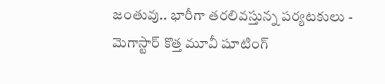జంతువు.. భారీగా తరలివస్తున్న పర్యటకులు -
మెగాస్టార్ కొత్త మూవీ షూటింగ్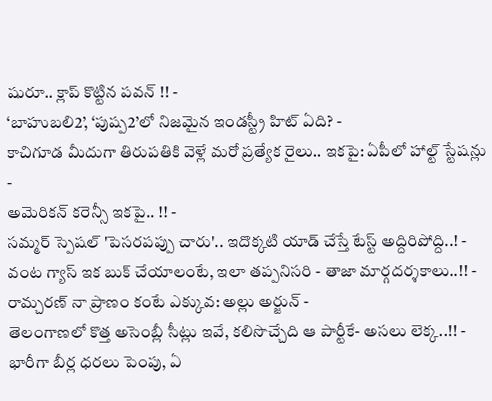షురూ.. క్లాప్ కొట్టిన పవన్ !! -
‘బాహుబలి2’, ‘పుష్ప2’లో నిజమైన ఇండస్ట్రీ హిట్ ఏది? -
కాచిగూడ మీదుగా తిరుపతికి వెళ్లే మరో ప్రత్యేక రైలు.. ఇకపై: ఏపీలో హాల్ట్ స్టేషన్లు -
అమెరికన్ కరెన్సీ ఇకపై.. !! -
సమ్మర్ స్పెషల్ 'పెసరపప్పు చారు'.. ఇదొక్కటి యాడ్ చేస్తే టేస్ట్ అద్దిరిపోద్ది..! -
వంట గ్యాస్ ఇక బుక్ చేయాలంటే, ఇలా తప్పనిసరి - తాజా మార్గదర్శకాలు..!! -
రామ్చరణ్ నా ప్రాణం కంటే ఎక్కువ: అల్లు అర్జున్ -
తెలంగాణలో కొత్త అసెంబ్లీ సీట్లు ఇవే, కలిసొచ్చేది ఆ పార్టీకే- అసలు లెక్క..!! -
భారీగా బీర్ల ధరలు పెంపు, ఏ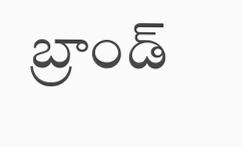బ్రాండ్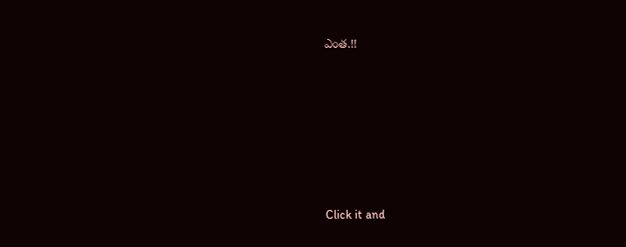ఎంత.!!












Click it and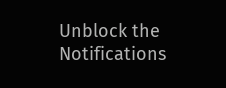Unblock the Notifications